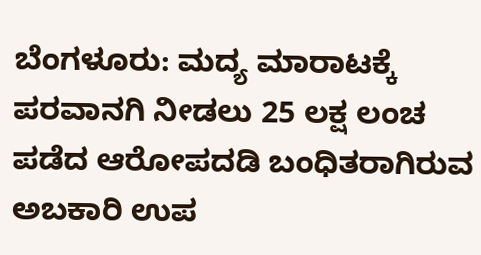ಬೆಂಗಳೂರು: ಮದ್ಯ ಮಾರಾಟಕ್ಕೆ ಪರವಾನಗಿ ನೀಡಲು 25 ಲಕ್ಷ ಲಂಚ ಪಡೆದ ಆರೋಪದಡಿ ಬಂಧಿತರಾಗಿರುವ ಅಬಕಾರಿ ಉಪ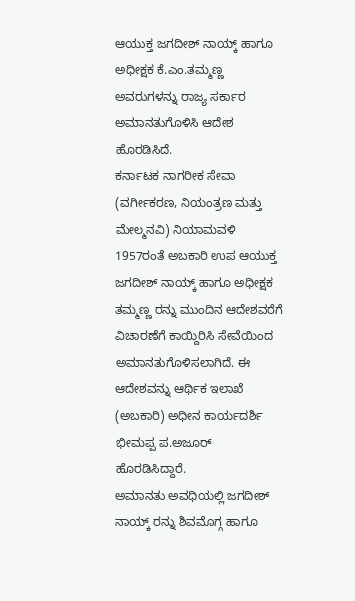ಆಯುಕ್ತ ಜಗದೀಶ್ ನಾಯ್ಕ್ ಹಾಗೂ ಅಧೀಕ್ಷಕ ಕೆ.ಎಂ.ತಮ್ಮಣ್ಣ ಅವರುಗಳನ್ನು ರಾಜ್ಯ ಸರ್ಕಾರ ಅಮಾನತುಗೊಳಿಸಿ ಆದೇಶ ಹೊರಡಿಸಿದೆ.
ಕರ್ನಾಟಕ ನಾಗರೀಕ ಸೇವಾ (ವರ್ಗೀಕರಣ, ನಿಯಂತ್ರಣ ಮತ್ತು ಮೇಲ್ಮನವಿ) ನಿಯಾಮವಳಿ 1957ರಂತೆ ಅಬಕಾರಿ ಉಪ ಆಯುಕ್ತ ಜಗದೀಶ್ ನಾಯ್ಕ್ ಹಾಗೂ ಅಧೀಕ್ಷಕ ತಮ್ಮಣ್ಣ ರನ್ನು ಮುಂದಿನ ಆದೇಶವರೆಗೆ ವಿಚಾರಣೆಗೆ ಕಾಯ್ದಿರಿಸಿ ಸೇವೆಯಿಂದ ಅಮಾನತುಗೊಳಿಸಲಾಗಿದೆ. ಈ ಆದೇಶವನ್ನು ಆರ್ಥಿಕ ಇಲಾಖೆ (ಅಬಕಾರಿ) ಅಧೀನ ಕಾರ್ಯದರ್ಶಿ ಭೀಮಪ್ಪ ಪ.ಅಜೂರ್ ಹೊರಡಿಸಿದ್ದಾರೆ.
ಅಮಾನತು ಅವಧಿಯಲ್ಲಿ ಜಗದೀಶ್ ನಾಯ್ಕ್ ರನ್ನು ಶಿವಮೊಗ್ಗ ಹಾಗೂ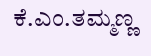ಕೆ.ಎಂ.ತಮ್ಮಣ್ಣ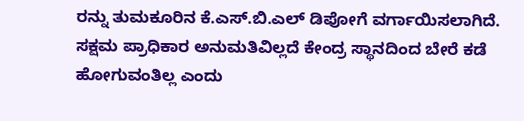ರನ್ನು ತುಮಕೂರಿನ ಕೆ.ಎಸ್.ಬಿ.ಎಲ್ ಡಿಪೋಗೆ ವರ್ಗಾಯಿಸಲಾಗಿದೆ. ಸಕ್ಷಮ ಪ್ರಾಧಿಕಾರ ಅನುಮತಿವಿಲ್ಲದೆ ಕೇಂದ್ರ ಸ್ಥಾನದಿಂದ ಬೇರೆ ಕಡೆ ಹೋಗುವಂತಿಲ್ಲ ಎಂದು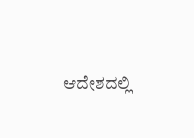ಆದೇಶದಲ್ಲಿ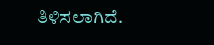ತಿಳಿಸಲಾಗಿದೆ.